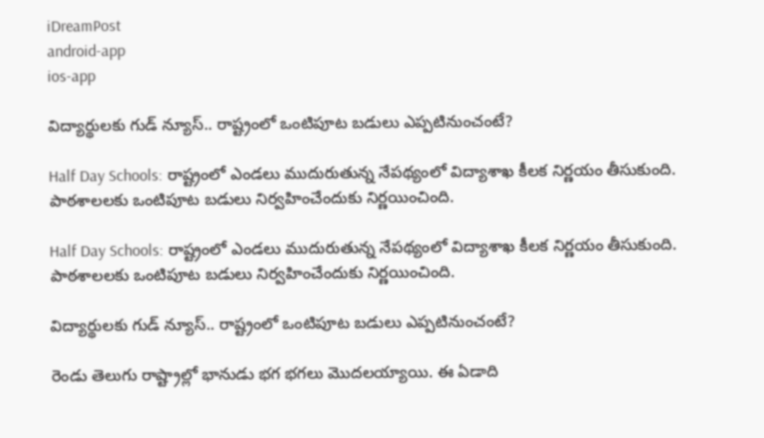iDreamPost
android-app
ios-app

విద్యార్థులకు గుడ్ న్యూస్.. రాష్ట్రంలో ఒంటిపూట బడులు ఎప్పటినుంచంటే?

Half Day Schools: రాష్ట్రంలో ఎండలు ముదురుతున్న నేపథ్యంలో విద్యాశాఖ కీలక నిర్ణయం తీసుకుంది. పాఠశాలలకు ఒంటిపూట బడులు నిర్వహించేందుకు నిర్ణయించింది.

Half Day Schools: రాష్ట్రంలో ఎండలు ముదురుతున్న నేపథ్యంలో విద్యాశాఖ కీలక నిర్ణయం తీసుకుంది. పాఠశాలలకు ఒంటిపూట బడులు నిర్వహించేందుకు నిర్ణయించింది.

విద్యార్థులకు గుడ్ న్యూస్.. రాష్ట్రంలో ఒంటిపూట బడులు ఎప్పటినుంచంటే?

రెండు తెలుగు రాష్ట్రాల్లో భానుడు భగ భగలు మొదలయ్యాయి. ఈ ఏడాది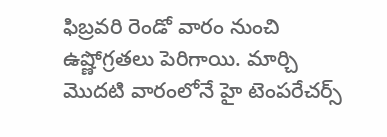ఫిబ్రవరి రెండో వారం నుంచి ఉష్ణోగ్రతలు పెరిగాయి. మార్చి మొదటి వారంలోనే హై టెంపరేచర్స్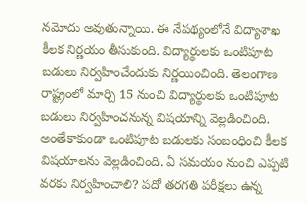నమోదు అవుతున్నాయి. ఈ నేపథ్యంలోనే విద్యాశాఖ కీలక నిర్ణయం తీసుకుంది. విద్యార్థులకు ఒంటిపూట బడులు నిర్వహించేందుకు నిర్ణయించింది. తెలంగాణ రాష్ట్రంలో మార్చి 15 నుంచి విద్యార్థులకు ఒంటిపూట బడులు నిర్వహించనున్న విషయాన్ని వెల్లడించింది. అంతేకాకుండా ఒంటిపూట బడులకు సంబంధించి కీలక విషయాలను వెల్లడించింది. ఏ సమయం నుంచి ఎప్పటి వరకు నిర్వహించాలి? పదో తరగతి పరీక్షలు ఉన్న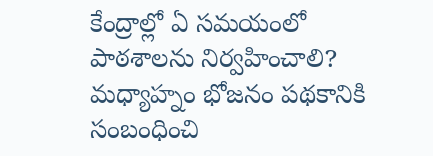కేంద్రాల్లో ఏ సమయంలో పాఠశాలను నిర్వహించాలి? మధ్యాహ్నం భోజనం పథకానికి సంబంధించి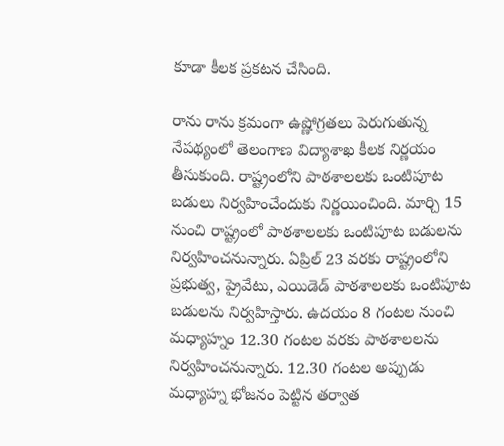కూడా కీలక ప్రకటన చేసింది.

రాను రాను క్రమంగా ఉష్ణోగ్రతలు పెరుగుతున్న నేపథ్యంలో తెలంగాణ విద్యాశాఖ కీలక నిర్ణయం తీసుకుంది. రాష్ట్రంలోని పాఠశాలలకు ఒంటిపూట బడులు నిర్వహించేందుకు నిర్ణయించింది. మార్చి 15 నుంచి రాష్ట్రంలో పాఠశాలలకు ఒంటిపూట బడులను నిర్వహించనున్నారు. ఏప్రిల్ 23 వరకు రాష్ట్రంలోని ప్రభుత్వ, ప్రైవేటు, ఎయిడెడ్ పాఠశాలలకు ఒంటిపూట బడులను నిర్వహిస్తారు. ఉదయం 8 గంటల నుంచి మధ్యాహ్నం 12.30 గంటల వరకు పాఠశాలలను నిర్వహించనున్నారు. 12.30 గంటల అప్పుడు మధ్యాహ్న భోజనం పెట్టిన తర్వాత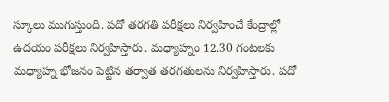స్కూలు ముగుస్తుంది. పదో తరగతి పరీక్షలు నిర్వహించే కేంద్రాల్లో ఉదయం పరీక్షలు నిర్వహిస్తారు. మధ్యాహ్నం 12.30 గంటలకు మధ్యాహ్న భోజనం పెట్టిన తర్వాత తరగతులను నిర్వహిస్తారు. పదో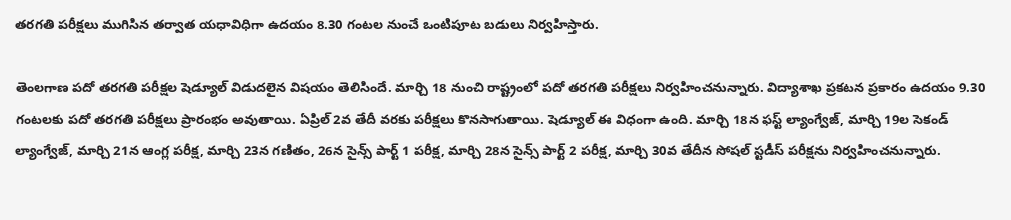తరగతి పరీక్షలు ముగిసిన తర్వాత యధావిధిగా ఉదయం 8.30 గంటల నుంచే ఒంటిపూట బడులు నిర్వహిస్తారు.

తెంలగాణ పదో తరగతి పరీక్షల షెడ్యూల్ విడుదలైన విషయం తెలిసిందే. మార్చి 18 నుంచి రాష్ట్రంలో పదో తరగతి పరీక్షలు నిర్వహించనున్నారు. విద్యాశాఖ ప్రకటన ప్రకారం ఉదయం 9.30 గంటలకు పదో తరగతి పరీక్షలు ప్రారంభం అవుతాయి. ఏప్రిల్ 2వ తేదీ వరకు పరీక్షలు కొనసాగుతాయి. షెడ్యూల్ ఈ విధంగా ఉంది. మార్చి 18న ఫస్ట్ ల్యాంగ్వేజ్, మార్చి 19ల సెకండ్ ల్యాంగ్వేజ్, మార్చి 21న ఆంగ్ల పరీక్ష, మార్చి 23న గణితం, 26న సైన్స్ పార్ట్ 1 పరీక్ష, మార్చి 28న సైన్స్ పార్ట్ 2 పరీక్ష, మార్చి 30వ తేదీన సోషల్ స్టడీస్ పరీక్షను నిర్వహించనున్నారు.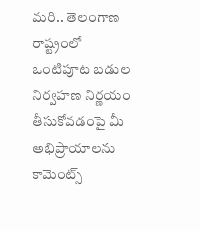మరి.. తెలంగాణ రాష్ట్రంలో ఒంటిపూట బడుల నిర్వహణ నిర్ణయం తీసుకోవడంపై మీ అభిప్రాయాలను కామెంట్స్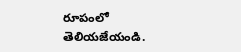రూపంలో తెలియజేయండి.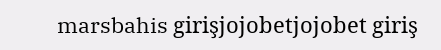marsbahis girişjojobetjojobet giriş